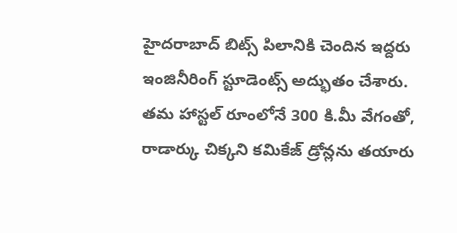హైదరాబాద్ బిట్స్ పిలానికి చెందిన ఇద్దరు ఇంజినీరింగ్ స్టూడెంట్స్ అద్భుతం చేశారు. తమ హాస్టల్ రూంలోనే 300 కి.మీ వేగంతో, రాడార్కు చిక్కని కమికేజ్ డ్రోన్లను తయారు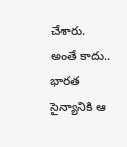చేశారు. అంతే కాదు.. భారత సైన్యానికి ఆ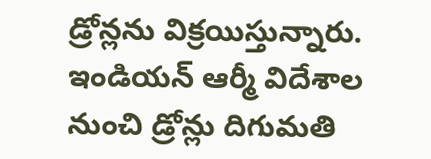డ్రోన్లను విక్రయిస్తున్నారు. ఇండియన్ ఆర్మీ విదేశాల నుంచి డ్రోన్లు దిగుమతి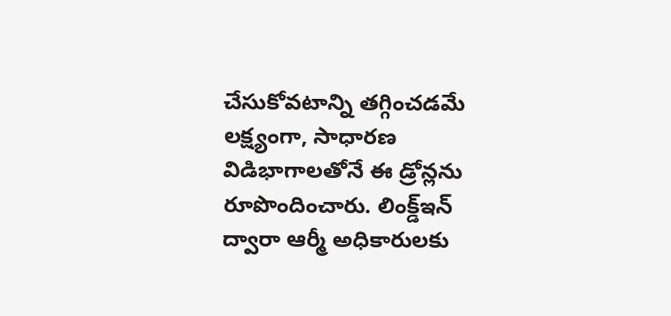చేసుకోవటాన్ని తగ్గించడమే లక్ష్యంగా, సాధారణ విడిభాగాలతోనే ఈ డ్రోన్లను రూపొందించారు. లింక్డ్ఇన్ ద్వారా ఆర్మీ అధికారులకు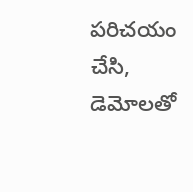పరిచయం చేసి, డెమోలతో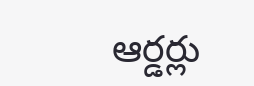ఆర్డర్లు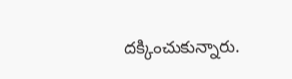దక్కించుకున్నారు.